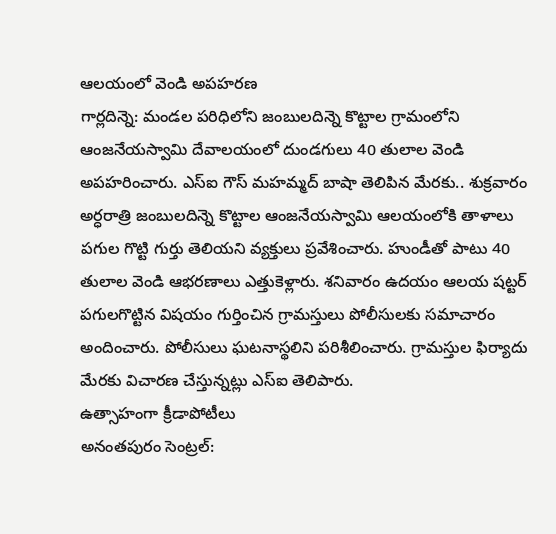ఆలయంలో వెండి అపహరణ
గార్లదిన్నె: మండల పరిధిలోని జంబులదిన్నె కొట్టాల గ్రామంలోని ఆంజనేయస్వామి దేవాలయంలో దుండగులు 40 తులాల వెండి అపహరించారు. ఎస్ఐ గౌస్ మహమ్మద్ బాషా తెలిపిన మేరకు.. శుక్రవారం అర్ధరాత్రి జంబులదిన్నె కొట్టాల ఆంజనేయస్వామి ఆలయంలోకి తాళాలు పగుల గొట్టి గుర్తు తెలియని వ్యక్తులు ప్రవేశించారు. హుండీతో పాటు 40 తులాల వెండి ఆభరణాలు ఎత్తుకెళ్లారు. శనివారం ఉదయం ఆలయ షట్టర్ పగులగొట్టిన విషయం గుర్తించిన గ్రామస్తులు పోలీసులకు సమాచారం అందించారు. పోలీసులు ఘటనాస్థలిని పరిశీలించారు. గ్రామస్తుల ఫిర్యాదు మేరకు విచారణ చేస్తున్నట్లు ఎస్ఐ తెలిపారు.
ఉత్సాహంగా క్రీడాపోటీలు
అనంతపురం సెంట్రల్: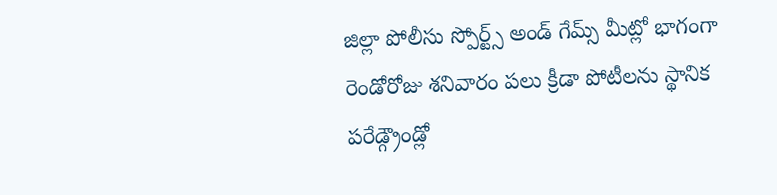జిల్లా పోలీసు స్పోర్ట్స్ అండ్ గేమ్స్ మీట్లో భాగంగా రెండోరోజు శనివారం పలు క్రీడా పోటీలను స్థానిక పరేడ్గ్రౌండ్లో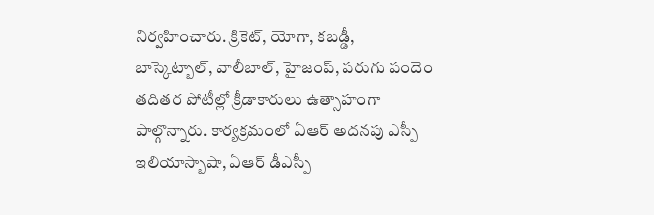నిర్వహించారు. క్రికెట్, యోగా, కబడ్డీ, బాస్కెట్బాల్, వాలీబాల్, హైజంప్, పరుగు పందెం తదితర పోటీల్లో క్రీడాకారులు ఉత్సాహంగా పాల్గొన్నారు. కార్యక్రమంలో ఏఆర్ అదనపు ఎస్పీ ఇలియాస్బాషా, ఏఆర్ డీఎస్పీ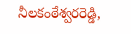నీలకంఠేశ్వరరెడ్డి,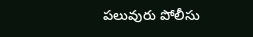పలువురు పోలీసు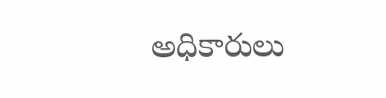అధికారులు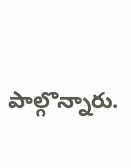పాల్గొన్నారు.